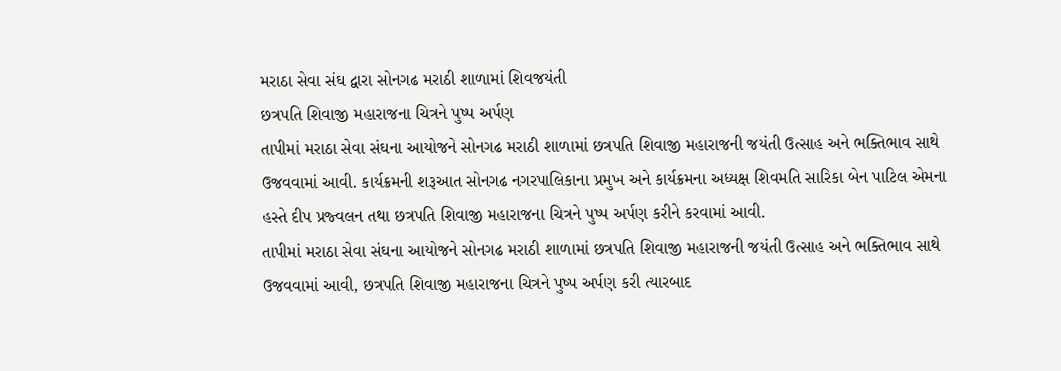મરાઠા સેવા સંઘ દ્વારા સોનગઢ મરાઠી શાળામાં શિવજયંતી
છત્રપતિ શિવાજી મહારાજના ચિત્રને પુષ્પ અર્પણ
તાપીમાં મરાઠા સેવા સંઘના આયોજને સોનગઢ મરાઠી શાળામાં છત્રપતિ શિવાજી મહારાજની જયંતી ઉત્સાહ અને ભક્તિભાવ સાથે ઉજવવામાં આવી. કાર્યક્રમની શરૂઆત સોનગઢ નગરપાલિકાના પ્રમુખ અને કાર્યક્રમના અધ્યક્ષ શિવમતિ સારિકા બેન પાટિલ એમના હસ્તે દીપ પ્રજ્વલન તથા છત્રપતિ શિવાજી મહારાજના ચિત્રને પુષ્પ અર્પણ કરીને કરવામાં આવી.
તાપીમાં મરાઠા સેવા સંઘના આયોજને સોનગઢ મરાઠી શાળામાં છત્રપતિ શિવાજી મહારાજની જયંતી ઉત્સાહ અને ભક્તિભાવ સાથે ઉજવવામાં આવી, છત્રપતિ શિવાજી મહારાજના ચિત્રને પુષ્પ અર્પણ કરી ત્યારબાદ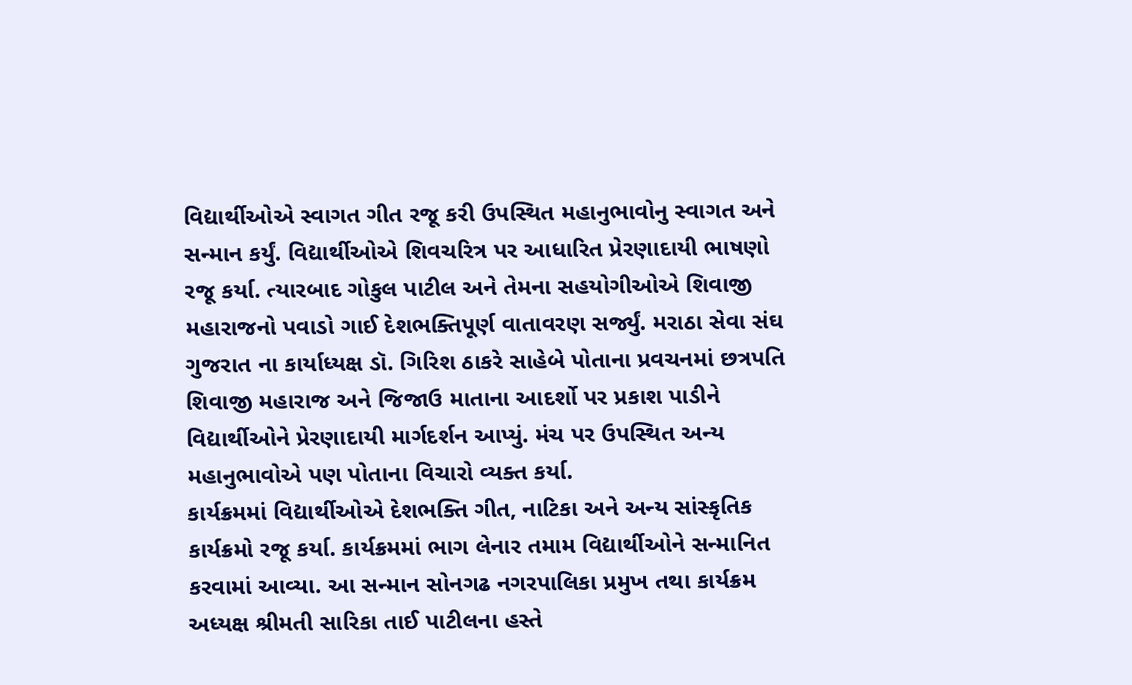વિદ્યાર્થીઓએ સ્વાગત ગીત રજૂ કરી ઉપસ્થિત મહાનુભાવોનુ સ્વાગત અને સન્માન કર્યું. વિદ્યાર્થીઓએ શિવચરિત્ર પર આધારિત પ્રેરણાદાયી ભાષણો રજૂ કર્યા. ત્યારબાદ ગોકુલ પાટીલ અને તેમના સહયોગીઓએ શિવાજી મહારાજનો પવાડો ગાઈ દેશભક્તિપૂર્ણ વાતાવરણ સર્જ્યું. મરાઠા સેવા સંઘ ગુજરાત ના કાર્યાધ્યક્ષ ડૉ. ગિરિશ ઠાકરે સાહેબે પોતાના પ્રવચનમાં છત્રપતિ શિવાજી મહારાજ અને જિજાઉ માતાના આદર્શો પર પ્રકાશ પાડીને વિદ્યાર્થીઓને પ્રેરણાદાયી માર્ગદર્શન આપ્યું. મંચ પર ઉપસ્થિત અન્ય મહાનુભાવોએ પણ પોતાના વિચારો વ્યક્ત કર્યા.
કાર્યક્રમમાં વિદ્યાર્થીઓએ દેશભક્તિ ગીત, નાટિકા અને અન્ય સાંસ્કૃતિક કાર્યક્રમો રજૂ કર્યા. કાર્યક્રમમાં ભાગ લેનાર તમામ વિદ્યાર્થીઓને સન્માનિત કરવામાં આવ્યા. આ સન્માન સોનગઢ નગરપાલિકા પ્રમુખ તથા કાર્યક્રમ અધ્યક્ષ શ્રીમતી સારિકા તાઈ પાટીલના હસ્તે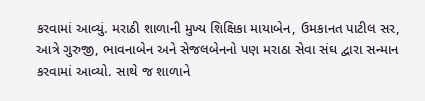કરવામાં આવ્યું. મરાઠી શાળાની મુખ્ય શિક્ષિકા માયાબેન, ઉમકાનત પાટીલ સર, આત્રે ગુરુજી, ભાવનાબેન અને સેજલબેનનો પણ મરાઠા સેવા સંઘ દ્વારા સન્માન કરવામાં આવ્યો. સાથે જ શાળાને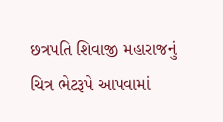છત્રપતિ શિવાજી મહારાજનું ચિત્ર ભેટરૂપે આપવામાં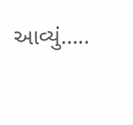આવ્યું…..